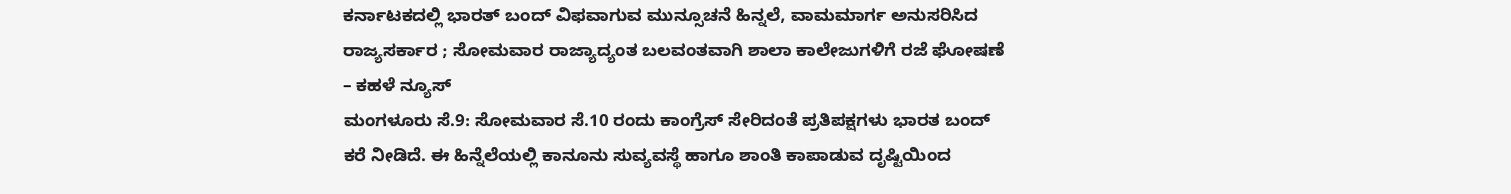ಕರ್ನಾಟಕದಲ್ಲಿ ಭಾರತ್ ಬಂದ್ ವಿಫವಾಗುವ ಮುನ್ಸೂಚನೆ ಹಿನ್ನಲೆ, ವಾಮಮಾರ್ಗ ಅನುಸರಿಸಿದ ರಾಜ್ಯಸರ್ಕಾರ ; ಸೋಮವಾರ ರಾಜ್ಯಾದ್ಯಂತ ಬಲವಂತವಾಗಿ ಶಾಲಾ ಕಾಲೇಜುಗಳಿಗೆ ರಜೆ ಘೋಷಣೆ – ಕಹಳೆ ನ್ಯೂಸ್
ಮಂಗಳೂರು ಸೆ.9: ಸೋಮವಾರ ಸೆ.10 ರಂದು ಕಾಂಗ್ರೆಸ್ ಸೇರಿದಂತೆ ಪ್ರತಿಪಕ್ಷಗಳು ಭಾರತ ಬಂದ್ ಕರೆ ನೀಡಿದೆ. ಈ ಹಿನ್ನೆಲೆಯಲ್ಲಿ ಕಾನೂನು ಸುವ್ಯವಸ್ಥೆ ಹಾಗೂ ಶಾಂತಿ ಕಾಪಾಡುವ ದೃಷ್ಟಿಯಿಂದ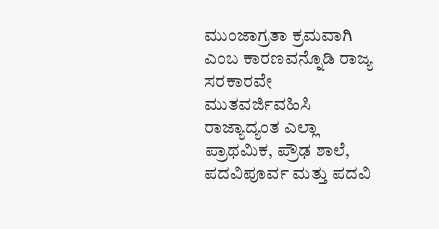ಮುಂಜಾಗ್ರತಾ ಕ್ರಮವಾಗಿ ಎಂಬ ಕಾರಣವನ್ನೊಡಿ ರಾಜ್ಯ ಸರಕಾರವೇ ಮುತವರ್ಜಿವಹಿಸಿ ರಾಜ್ಯಾದ್ಯಂತ ಎಲ್ಲಾ ಪ್ರಾಥಮಿಕ, ಪ್ರೌಢ ಶಾಲೆ, ಪದವಿಪೂರ್ವ ಮತ್ತು ಪದವಿ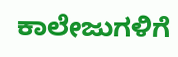ಕಾಲೇಜುಗಳಿಗೆ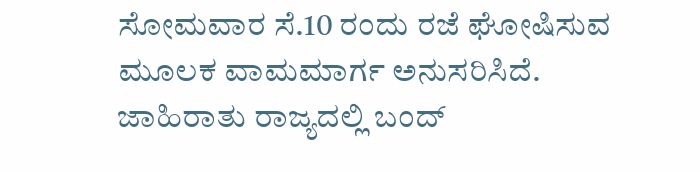ಸೋಮವಾರ ಸೆ.10 ರಂದು ರಜೆ ಘೋಷಿಸುವ ಮೂಲಕ ವಾಮಮಾರ್ಗ ಅನುಸರಿಸಿದೆ. ಜಾಹಿರಾತು ರಾಜ್ಯದಲ್ಲಿ ಬಂದ್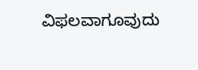ವಿಫಲವಾಗೂವುದು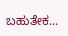ಬಹುತೇಕ...